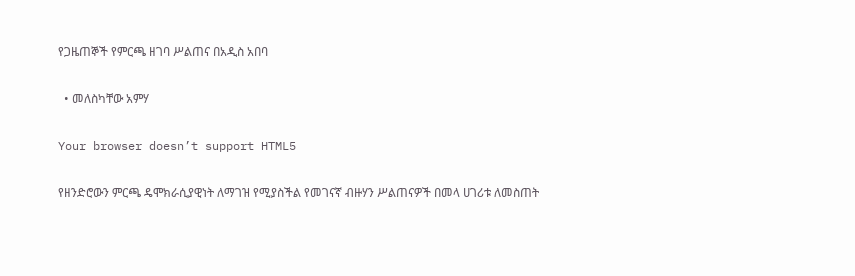የጋዜጠኞች የምርጫ ዘገባ ሥልጠና በአዲስ አበባ

  • መለስካቸው አምሃ

Your browser doesn’t support HTML5

የዘንድሮውን ምርጫ ዴሞክራሲያዊነት ለማገዝ የሚያስችል የመገናኛ ብዙሃን ሥልጠናዎች በመላ ሀገሪቱ ለመስጠት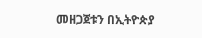መዘጋጀቱን በኢትዮጵያ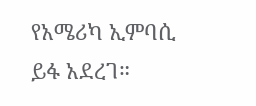የአሜሪካ ኢምባሲ ይፋ አደረገ።